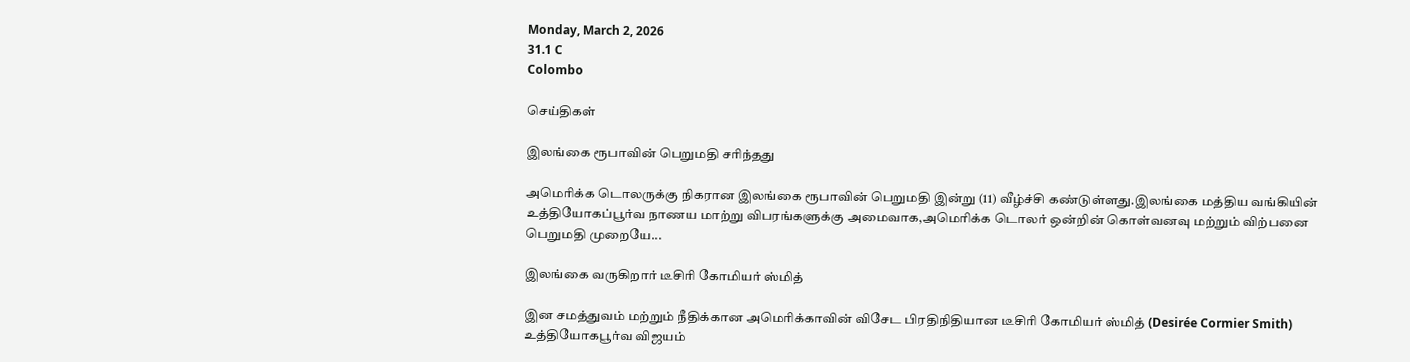Monday, March 2, 2026
31.1 C
Colombo

செய்திகள்

இலங்கை ரூபாவின் பெறுமதி சரிந்தது

அமெரிக்க டொலருக்கு நிகரான இலங்கை ரூபாவின் பெறுமதி இன்று (11) வீழ்ச்சி கண்டுள்ளது.இலங்கை மத்திய வங்கியின் உத்தியோகப்பூர்வ நாணய மாற்று விபரங்களுக்கு அமைவாக,அமெரிக்க டொலர் ஒன்றின் கொள்வனவு மற்றும் விற்பனை பெறுமதி முறையே...

இலங்கை வருகிறார் டீசிரி கோமியர் ஸ்மித்

இன சமத்துவம் மற்றும் நீதிக்கான அமெரிக்காவின் விசேட பிரதிநிதியான டீசிரி கோமியர் ஸ்மித் (Desirée Cormier Smith) உத்தியோகபூர்வ விஜயம்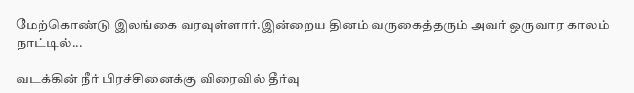மேற்கொண்டு இலங்கை வரவுள்ளார்.இன்றைய தினம் வருகைத்தரும் அவர் ஒருவார காலம் நாட்டில்...

வடக்கின் நீர் பிரச்சினைக்கு விரைவில் தீர்வு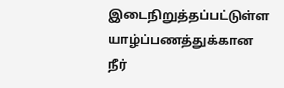இடைநிறுத்தப்பட்டுள்ள யாழ்ப்பணத்துக்கான நீர்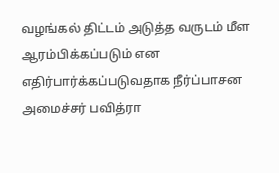வழங்கல் திட்டம் அடுத்த வருடம் மீள ஆரம்பிக்கப்படும் என எதிர்பார்க்கப்படுவதாக நீர்ப்பாசன அமைச்சர் பவித்ரா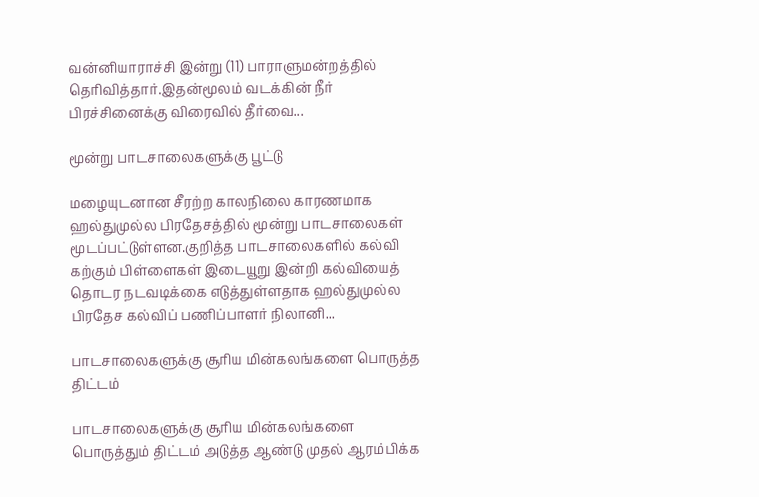வன்னியாராச்சி இன்று (11) பாராளுமன்றத்தில் தெரிவித்தார்.இதன்மூலம் வடக்கின் நீர் பிரச்சினைக்கு விரைவில் தீர்வை...

மூன்று பாடசாலைகளுக்கு பூட்டு

மழையுடனான சீரற்ற காலநிலை காரணமாக ஹல்துமுல்ல பிரதேசத்தில் மூன்று பாடசாலைகள் மூடப்பட்டுள்ளன.குறித்த பாடசாலைகளில் கல்வி கற்கும் பிள்ளைகள் இடையூறு இன்றி கல்வியைத் தொடர நடவடிக்கை எடுத்துள்ளதாக ஹல்துமுல்ல பிரதேச கல்விப் பணிப்பாளர் நிலானி...

பாடசாலைகளுக்கு சூரிய மின்கலங்களை பொருத்த திட்டம்

பாடசாலைகளுக்கு சூரிய மின்கலங்களை பொருத்தும் திட்டம் அடுத்த ஆண்டு முதல் ஆரம்பிக்க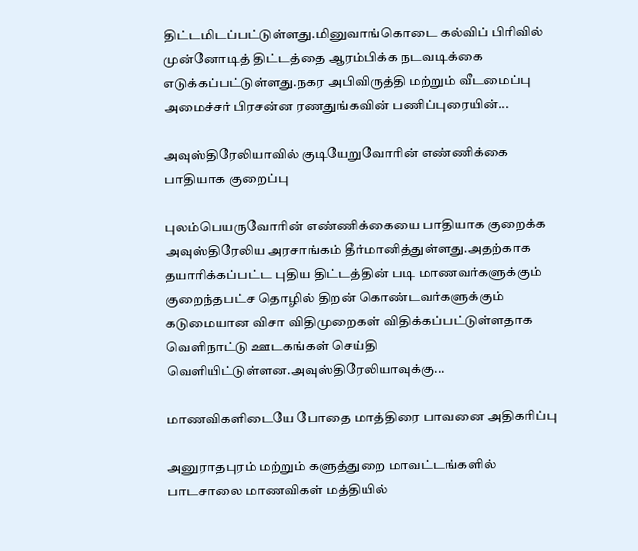திட்டமிடப்பட்டுள்ளது.மினுவாங்கொடை கல்விப் பிரிவில் முன்னோடித் திட்டத்தை ஆரம்பிக்க நடவடிக்கை எடுக்கப்பட்டுள்ளது.நகர அபிவிருத்தி மற்றும் வீடமைப்பு அமைச்சர் பிரசன்ன ரணதுங்கவின் பணிப்புரையின்...

அவுஸ்திரேலியாவில் குடியேறுவோரின் எண்ணிக்கை பாதியாக குறைப்பு

புலம்பெயருவோரின் எண்ணிக்கையை பாதியாக குறைக்க அவுஸ்திரேலிய அரசாங்கம் தீர்மானித்துள்ளது.அதற்காக தயாரிக்கப்பட்ட புதிய திட்டத்தின் படி மாணவர்களுக்கும் குறைந்தபட்ச தொழில் திறன் கொண்டவர்களுக்கும் கடுமையான விசா விதிமுறைகள் விதிக்கப்பட்டுள்ளதாக வெளிநாட்டு ஊடகங்கள் செய்தி வெளியிட்டுள்ளன.அவுஸ்திரேலியாவுக்கு...

மாணவிகளிடையே போதை மாத்திரை பாவனை அதிகரிப்பு

அனுராதபுரம் மற்றும் களுத்துறை மாவட்டங்களில் பாடசாலை மாணவிகள் மத்தியில்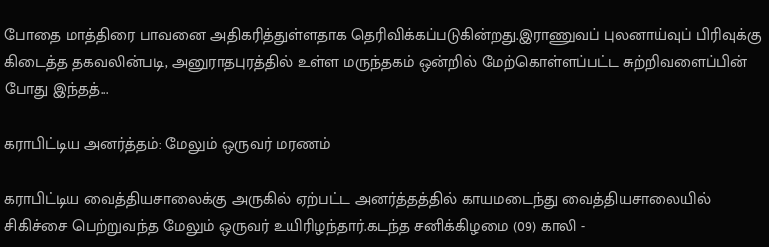போதை மாத்திரை பாவனை அதிகரித்துள்ளதாக தெரிவிக்கப்படுகின்றது.இராணுவப் புலனாய்வுப் பிரிவுக்கு கிடைத்த தகவலின்படி, அனுராதபுரத்தில் உள்ள மருந்தகம் ஒன்றில் மேற்கொள்ளப்பட்ட சுற்றிவளைப்பின் போது இந்தத்...

கராபிட்டிய அனர்த்தம்: மேலும் ஒருவர் மரணம்

கராபிட்டிய வைத்தியசாலைக்கு அருகில் ஏற்பட்ட அனர்த்தத்தில் காயமடைந்து வைத்தியசாலையில் சிகிச்சை பெற்றுவந்த மேலும் ஒருவர் உயிரிழந்தார்.கடந்த சனிக்கிழமை (09) காலி -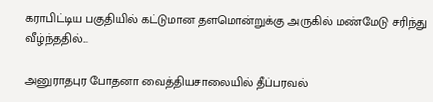கராபிட்டிய பகுதியில் கட்டுமான தளமொன்றுக்கு அருகில் மண்மேடு சரிந்து வீழ்ந்ததில்...

அனுராதபுர போதனா வைத்தியசாலையில் தீப்பரவல்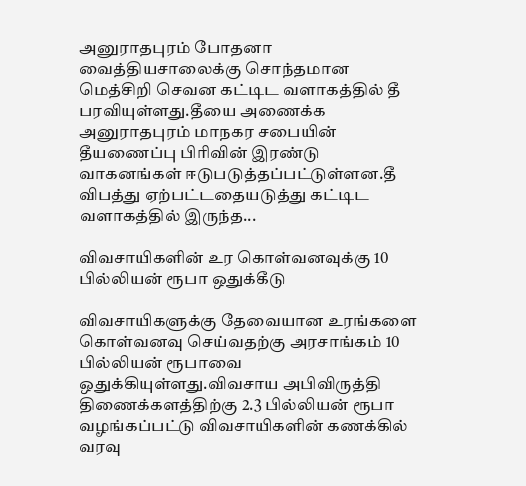அனுராதபுரம் போதனா வைத்தியசாலைக்கு சொந்தமான மெத்சிறி செவன கட்டிட வளாகத்தில் தீ பரவியுள்ளது.தீயை அணைக்க அனுராதபுரம் மாநகர சபையின் தீயணைப்பு பிரிவின் இரண்டு வாகனங்கள் ஈடுபடுத்தப்பட்டுள்ளன.தீ விபத்து ஏற்பட்டதையடுத்து கட்டிட வளாகத்தில் இருந்த...

விவசாயிகளின் உர கொள்வனவுக்கு 10 பில்லியன் ரூபா ஒதுக்கீடு

விவசாயிகளுக்கு தேவையான உரங்களை கொள்வனவு செய்வதற்கு அரசாங்கம் 10 பில்லியன் ரூபாவை ஒதுக்கியுள்ளது.விவசாய அபிவிருத்தி திணைக்களத்திற்கு 2.3 பில்லியன் ரூபா வழங்கப்பட்டு விவசாயிகளின் கணக்கில் வரவு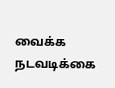வைக்க நடவடிக்கை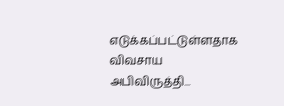எடுக்கப்பட்டுள்ளதாக விவசாய அபிவிருத்தி...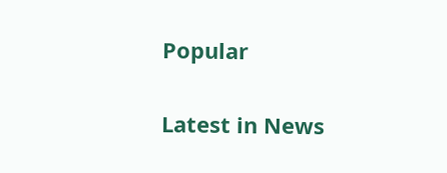Popular

Latest in News